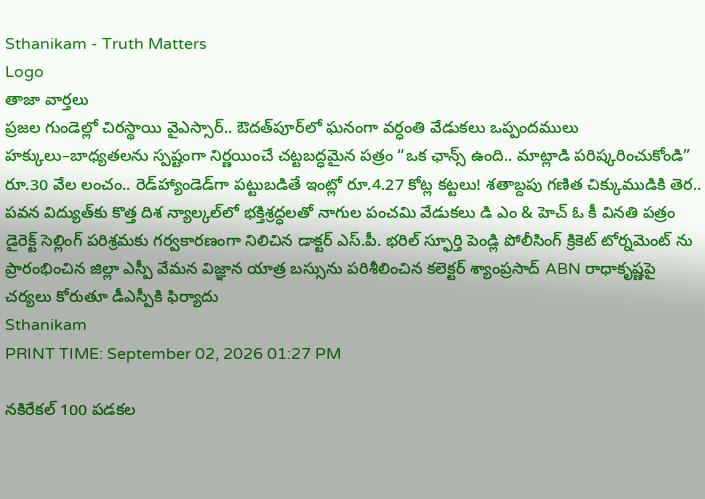Sthanikam - Truth Matters
Logo
తాజా వార్తలు
ప్రజల గుండెల్లో చిరస్థాయి వైఎస్సార్.. ఔదత్‌పూర్‌లో ఘనంగా వర్ధంతి వేడుకలు ఒప్పందములు హక్కులు–బాధ్యతలను స్పష్టంగా నిర్ణయించే చట్టబద్ధమైన పత్రం “ఒక ఛాన్స్‌ ఉంది.. మాట్లాడి పరిష్కరించుకోండి” రూ.30 వేల లంచం.. రెడ్‌హ్యాండెడ్‌గా పట్టుబడితే ఇంట్లో రూ.4.27 కోట్ల కట్టలు! శతాబ్దపు గణిత చిక్కుముడికి తెర.. పవన విద్యుత్‌కు కొత్త దిశ న్యాల్కల్‌లో భక్తిశ్రద్ధలతో నాగుల పంచమి వేడుకలు డి ఎం & హెచ్ ఓ కీ వినతి పత్రం డైరెక్ట్ సెల్లింగ్ పరిశ్రమకు గర్వకారణంగా నిలిచిన డాక్టర్ ఎస్.పీ. భరిల్ స్ఫూర్తి పెండ్లి పోలీసింగ్ క్రికెట్ టోర్నమెంట్ ను ప్రారంభించిన జిల్లా ఎస్పీ వేమన విజ్ఞాన యాత్ర బస్సును పరిశీలించిన కలెక్టర్ శ్యాంప్రసాద్ ABN రాధాకృష్ణపై చర్యలు కోరుతూ డీఎస్పీకి ఫిర్యాదు
Sthanikam
PRINT TIME: September 02, 2026 01:27 PM

నకిరేకల్‌ 100 పడకల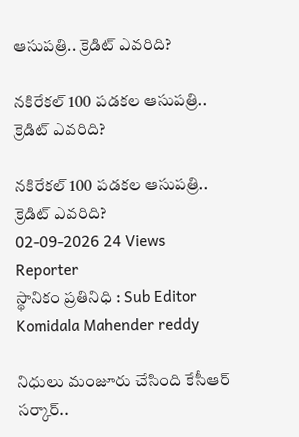ఆసుపత్రి.. క్రెడిట్‌ ఎవరిది?

నకిరేకల్‌ 100 పడకల ఆసుపత్రి.. క్రెడిట్‌ ఎవరిది?

నకిరేకల్‌ 100 పడకల ఆసుపత్రి.. క్రెడిట్‌ ఎవరిది?
02-09-2026 24 Views
Reporter
స్థానికం ప్రతినిధి : Sub Editor
Komidala Mahender reddy

నిధులు మంజూరు చేసింది కేసీఆర్‌ సర్కార్‌..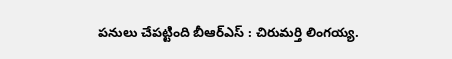పనులు చేపట్టింది బీఆర్‌ఎస్‌ : చిరుమర్తి లింగయ్య.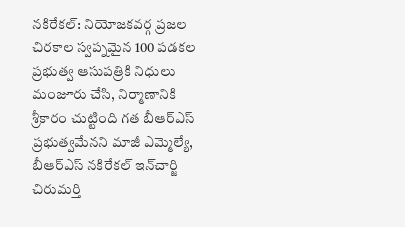నకిరేకల్‌: నియోజకవర్గ ప్రజల చిరకాల స్వప్నమైన 100 పడకల ప్రభుత్వ ఆసుపత్రికి నిధులు మంజూరు చేసి, నిర్మాణానికి శ్రీకారం చుట్టింది గత బీఆర్‌ఎస్‌ ప్రభుత్వమేనని మాజీ ఎమ్మెల్యే, బీఆర్‌ఎస్‌ నకిరేకల్‌ ఇన్‌చార్జి చిరుమర్తి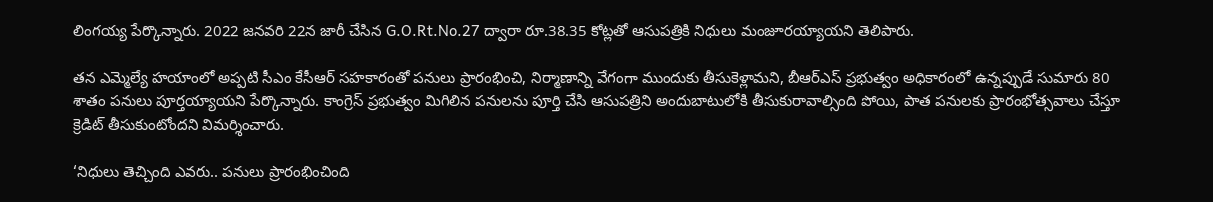లింగయ్య పేర్కొన్నారు. 2022 జనవరి 22న జారీ చేసిన G.O.Rt.No.27 ద్వారా రూ.38.35 కోట్లతో ఆసుపత్రికి నిధులు మంజూరయ్యాయని తెలిపారు.

తన ఎమ్మెల్యే హయాంలో అప్పటి సీఎం కేసీఆర్‌ సహకారంతో పనులు ప్రారంభించి, నిర్మాణాన్ని వేగంగా ముందుకు తీసుకెళ్లామని, బీఆర్‌ఎస్‌ ప్రభుత్వం అధికారంలో ఉన్నప్పుడే సుమారు 80 శాతం పనులు పూర్తయ్యాయని పేర్కొన్నారు. కాంగ్రెస్‌ ప్రభుత్వం మిగిలిన పనులను పూర్తి చేసి ఆసుపత్రిని అందుబాటులోకి తీసుకురావాల్సింది పోయి, పాత పనులకు ప్రారంభోత్సవాలు చేస్తూ క్రెడిట్‌ తీసుకుంటోందని విమర్శించారు.

‘నిధులు తెచ్చింది ఎవరు.. పనులు ప్రారంభించింది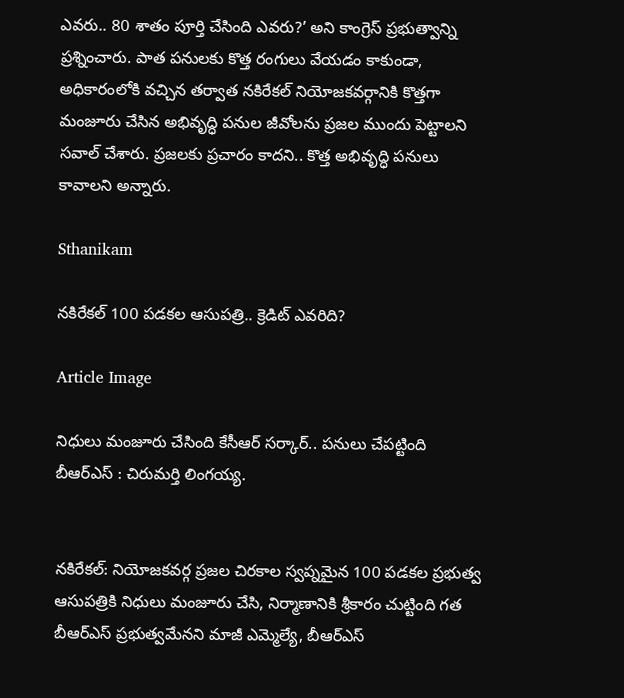ఎవరు.. 80 శాతం పూర్తి చేసింది ఎవరు?’ అని కాంగ్రెస్‌ ప్రభుత్వాన్ని ప్రశ్నించారు. పాత పనులకు కొత్త రంగులు వేయడం కాకుండా, అధికారంలోకి వచ్చిన తర్వాత నకిరేకల్‌ నియోజకవర్గానికి కొత్తగా మంజూరు చేసిన అభివృద్ధి పనుల జీవోలను ప్రజల ముందు పెట్టాలని సవాల్‌ చేశారు. ప్రజలకు ప్రచారం కాదని.. కొత్త అభివృద్ధి పనులు కావాలని అన్నారు.

Sthanikam

నకిరేకల్‌ 100 పడకల ఆసుపత్రి.. క్రెడిట్‌ ఎవరిది?

Article Image

నిధులు మంజూరు చేసింది కేసీఆర్‌ సర్కార్‌.. పనులు చేపట్టింది బీఆర్‌ఎస్‌ : చిరుమర్తి లింగయ్య.


నకిరేకల్‌: నియోజకవర్గ ప్రజల చిరకాల స్వప్నమైన 100 పడకల ప్రభుత్వ ఆసుపత్రికి నిధులు మంజూరు చేసి, నిర్మాణానికి శ్రీకారం చుట్టింది గత బీఆర్‌ఎస్‌ ప్రభుత్వమేనని మాజీ ఎమ్మెల్యే, బీఆర్‌ఎస్‌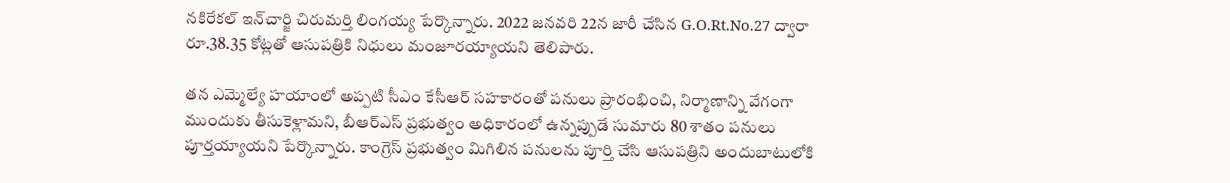నకిరేకల్‌ ఇన్‌చార్జి చిరుమర్తి లింగయ్య పేర్కొన్నారు. 2022 జనవరి 22న జారీ చేసిన G.O.Rt.No.27 ద్వారా రూ.38.35 కోట్లతో ఆసుపత్రికి నిధులు మంజూరయ్యాయని తెలిపారు.

తన ఎమ్మెల్యే హయాంలో అప్పటి సీఎం కేసీఆర్‌ సహకారంతో పనులు ప్రారంభించి, నిర్మాణాన్ని వేగంగా ముందుకు తీసుకెళ్లామని, బీఆర్‌ఎస్‌ ప్రభుత్వం అధికారంలో ఉన్నప్పుడే సుమారు 80 శాతం పనులు పూర్తయ్యాయని పేర్కొన్నారు. కాంగ్రెస్‌ ప్రభుత్వం మిగిలిన పనులను పూర్తి చేసి ఆసుపత్రిని అందుబాటులోకి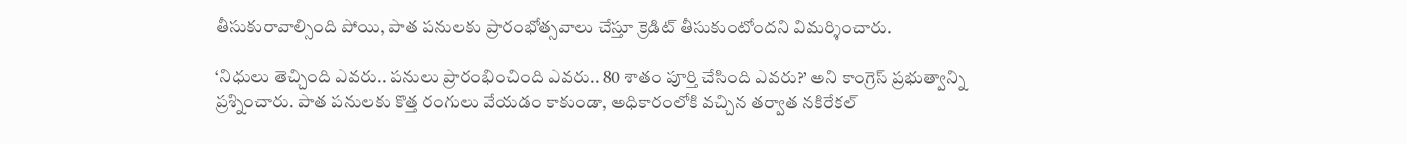తీసుకురావాల్సింది పోయి, పాత పనులకు ప్రారంభోత్సవాలు చేస్తూ క్రెడిట్‌ తీసుకుంటోందని విమర్శించారు.

‘నిధులు తెచ్చింది ఎవరు.. పనులు ప్రారంభించింది ఎవరు.. 80 శాతం పూర్తి చేసింది ఎవరు?’ అని కాంగ్రెస్‌ ప్రభుత్వాన్ని ప్రశ్నించారు. పాత పనులకు కొత్త రంగులు వేయడం కాకుండా, అధికారంలోకి వచ్చిన తర్వాత నకిరేకల్‌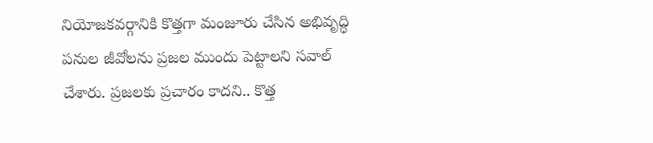నియోజకవర్గానికి కొత్తగా మంజూరు చేసిన అభివృద్ధి పనుల జీవోలను ప్రజల ముందు పెట్టాలని సవాల్‌ చేశారు. ప్రజలకు ప్రచారం కాదని.. కొత్త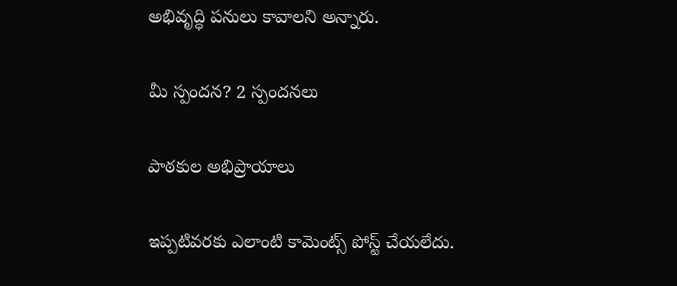అభివృద్ధి పనులు కావాలని అన్నారు.

మీ స్పందన? 2 స్పందనలు

పాఠకుల అభిప్రాయాలు

ఇప్పటివరకు ఎలాంటి కామెంట్స్ పోస్ట్ చేయలేదు.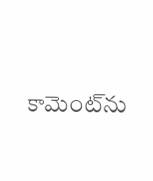కామెంట్‌ను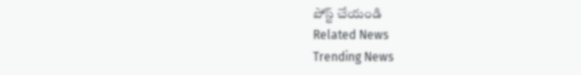పోస్ట్ చేయండి
Related News
Trending News